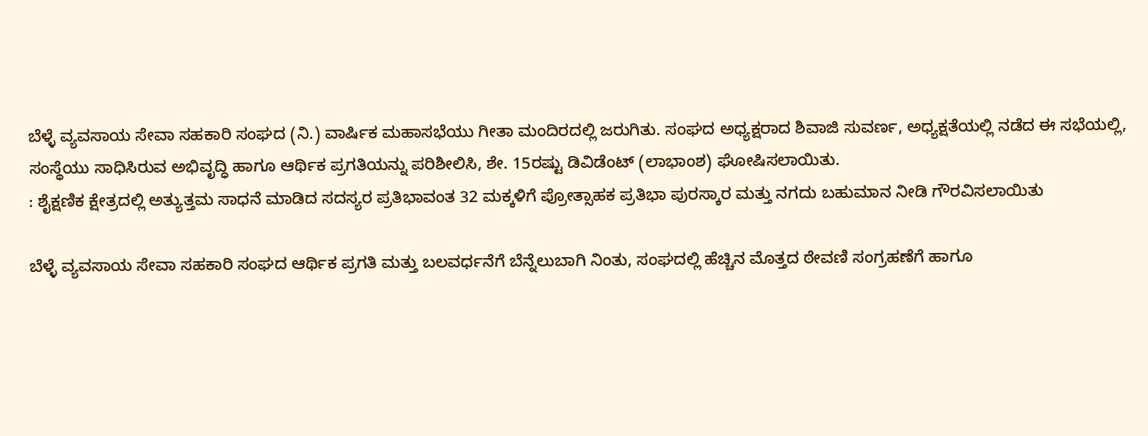ಬೆಳ್ಳೆ ವ್ಯವಸಾಯ ಸೇವಾ ಸಹಕಾರಿ ಸಂಘದ (ನಿ.) ವಾರ್ಷಿಕ ಮಹಾಸಭೆಯು ಗೀತಾ ಮಂದಿರದಲ್ಲಿ ಜರುಗಿತು. ಸಂಘದ ಅಧ್ಯಕ್ಷರಾದ ಶಿವಾಜಿ ಸುವರ್ಣ, ಅಧ್ಯಕ್ಷತೆಯಲ್ಲಿ ನಡೆದ ಈ ಸಭೆಯಲ್ಲಿ, ಸಂಸ್ಥೆಯು ಸಾಧಿಸಿರುವ ಅಭಿವೃದ್ಧಿ ಹಾಗೂ ಆರ್ಥಿಕ ಪ್ರಗತಿಯನ್ನು ಪರಿಶೀಲಿಸಿ, ಶೇ. 15ರಷ್ಟು ಡಿವಿಡೆಂಟ್ (ಲಾಭಾಂಶ) ಘೋಷಿಸಲಾಯಿತು.
: ಶೈಕ್ಷಣಿಕ ಕ್ಷೇತ್ರದಲ್ಲಿ ಅತ್ಯುತ್ತಮ ಸಾಧನೆ ಮಾಡಿದ ಸದಸ್ಯರ ಪ್ರತಿಭಾವಂತ 32 ಮಕ್ಕಳಿಗೆ ಪ್ರೋತ್ಸಾಹಕ ಪ್ರತಿಭಾ ಪುರಸ್ಕಾರ ಮತ್ತು ನಗದು ಬಹುಮಾನ ನೀಡಿ ಗೌರವಿಸಲಾಯಿತು

ಬೆಳ್ಳೆ ವ್ಯವಸಾಯ ಸೇವಾ ಸಹಕಾರಿ ಸಂಘದ ಆರ್ಥಿಕ ಪ್ರಗತಿ ಮತ್ತು ಬಲವರ್ಧನೆಗೆ ಬೆನ್ನೆಲುಬಾಗಿ ನಿಂತು, ಸಂಘದಲ್ಲಿ ಹೆಚ್ಚಿನ ಮೊತ್ತದ ಠೇವಣಿ ಸಂಗ್ರಹಣೆಗೆ ಹಾಗೂ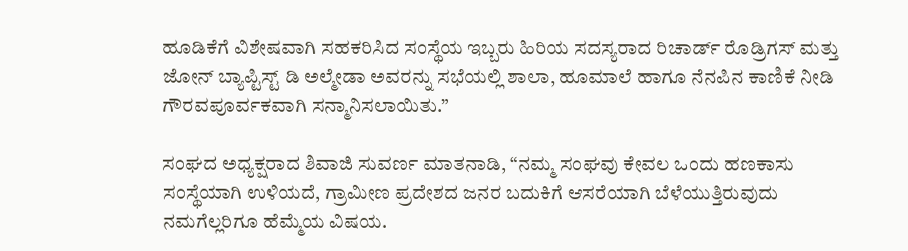ಹೂಡಿಕೆಗೆ ವಿಶೇಷವಾಗಿ ಸಹಕರಿಸಿದ ಸಂಸ್ಥೆಯ ಇಬ್ಬರು ಹಿರಿಯ ಸದಸ್ಯರಾದ ರಿಚಾರ್ಡ್ ರೊಡ್ರಿಗಸ್ ಮತ್ತು ಜೋನ್ ಬ್ಯಾಪ್ಟಿಸ್ಟ್ ಡಿ ಅಲ್ಮೇಡಾ ಅವರನ್ನು ಸಭೆಯಲ್ಲಿ ಶಾಲಾ, ಹೂಮಾಲೆ ಹಾಗೂ ನೆನಪಿನ ಕಾಣಿಕೆ ನೀಡಿ ಗೌರವಪೂರ್ವಕವಾಗಿ ಸನ್ಮಾನಿಸಲಾಯಿತು.”

ಸಂಘದ ಅಧ್ಯಕ್ಷರಾದ ಶಿವಾಜಿ ಸುವರ್ಣ ಮಾತನಾಡಿ, “ನಮ್ಮ ಸಂಘವು ಕೇವಲ ಒಂದು ಹಣಕಾಸು ಸಂಸ್ಥೆಯಾಗಿ ಉಳಿಯದೆ, ಗ್ರಾಮೀಣ ಪ್ರದೇಶದ ಜನರ ಬದುಕಿಗೆ ಆಸರೆಯಾಗಿ ಬೆಳೆಯುತ್ತಿರುವುದು ನಮಗೆಲ್ಲರಿಗೂ ಹೆಮ್ಮೆಯ ವಿಷಯ.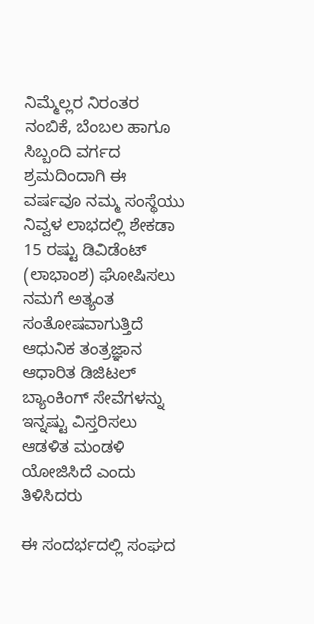ನಿಮ್ಮೆಲ್ಲರ ನಿರಂತರ ನಂಬಿಕೆ, ಬೆಂಬಲ ಹಾಗೂ ಸಿಬ್ಬಂದಿ ವರ್ಗದ ಶ್ರಮದಿಂದಾಗಿ ಈ ವರ್ಷವೂ ನಮ್ಮ ಸಂಸ್ಥೆಯು ನಿವ್ವಳ ಲಾಭದಲ್ಲಿ ಶೇಕಡಾ 15 ರಷ್ಟು ಡಿವಿಡೆಂಟ್ (ಲಾಭಾಂಶ) ಘೋಷಿಸಲು ನಮಗೆ ಅತ್ಯಂತ ಸಂತೋಷವಾಗುತ್ತಿದೆ ಆಧುನಿಕ ತಂತ್ರಜ್ಞಾನ ಆಧಾರಿತ ಡಿಜಿಟಲ್ ಬ್ಯಾಂಕಿಂಗ್ ಸೇವೆಗಳನ್ನು ಇನ್ನಷ್ಟು ವಿಸ್ತರಿಸಲು ಆಡಳಿತ ಮಂಡಳಿ ಯೋಜಿಸಿದೆ ಎಂದು ತಿಳಿಸಿದರು

ಈ ಸಂದರ್ಭದಲ್ಲಿ ಸಂಘದ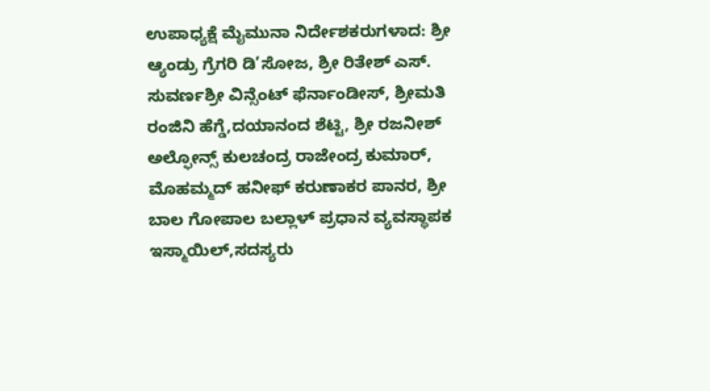ಉಪಾಧ್ಯಕ್ಷೆ ಮೈಮುನಾ ನಿರ್ದೇಶಕರುಗಳಾದ: ಶ್ರೀ ಆ್ಯಂಡ್ರು ಗ್ರೆಗರಿ ಡಿ’ಸೋಜ, ಶ್ರೀ ರಿತೇಶ್ ಎಸ್. ಸುವರ್ಣಶ್ರೀ ವಿನ್ಸೆಂಟ್ ಫೆರ್ನಾಂಡೀಸ್, ಶ್ರೀಮತಿ ರಂಜಿನಿ ಹೆಗ್ಡೆ,ದಯಾನಂದ ಶೆಟ್ಟಿ, ಶ್ರೀ ರಜನೀಶ್ ಅಲ್ಫೋನ್ಸ್ ಕುಲಚಂದ್ರ ರಾಜೇಂದ್ರ ಕುಮಾರ್, ಮೊಹಮ್ಮದ್ ಹನೀಫ್ ಕರುಣಾಕರ ಪಾನರ, ಶ್ರೀ ಬಾಲ ಗೋಪಾಲ ಬಲ್ಲಾಳ್ ಪ್ರಧಾನ ವ್ಯವಸ್ಥಾಪಕ ಇಸ್ಮಾಯಿಲ್,ಸದಸ್ಯರು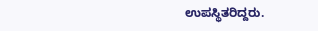ಉಪಸ್ಥಿತರಿದ್ದರು.